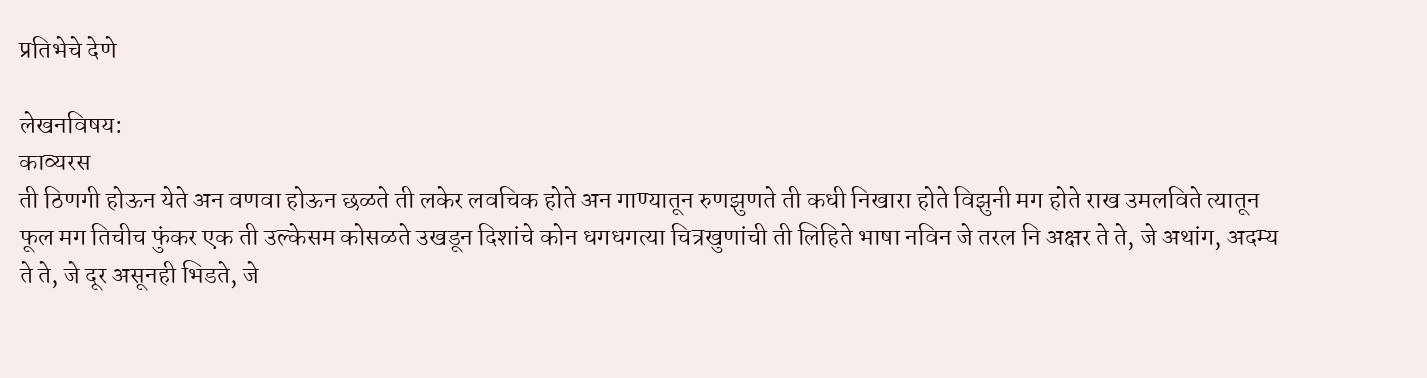प्रतिभेचे देणे

लेखनविषय:
काव्यरस
ती ठिणगी होऊन येते अन वणवा होऊन छळते ती लकेर लवचिक होते अन गाण्यातून रुणझुणते ती कधी निखारा होते विझुनी मग होते राख उमलविते त्यातून फूल मग तिचीच फुंकर एक ती उल्केसम कोसळते उखडून दिशांचे कोन धगधगत्या चित्रखुणांची ती लिहिते भाषा नविन जे तरल नि अक्षर ते ते, जे अथांग, अदम्य ते ते, जे दूर असूनही भिडते, जे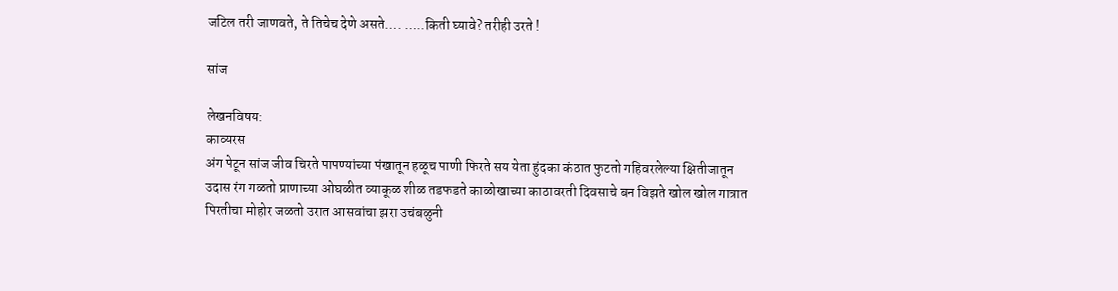जटिल तरी जाणवते, ते तिचेच देणे असते…. …..किती घ्यावे? तरीही उरते !

सांज

लेखनविषय:
काव्यरस
अंग पेटून सांज जीव चिरते पापण्यांच्या पंखातून हळूच पाणी फिरते सय येता हुंदका कंठात फुटतो गहिवरलेल्या क्षितीजातून उदास रंग गळतो प्राणाच्या ओघळीत व्याकूळ शीळ तडफडते काळोखाच्या काठावरती दिवसाचे बन विझते खोल खोल गात्रात पिरतीचा मोहोर जळतो उरात आसवांचा झरा उचंबळुनी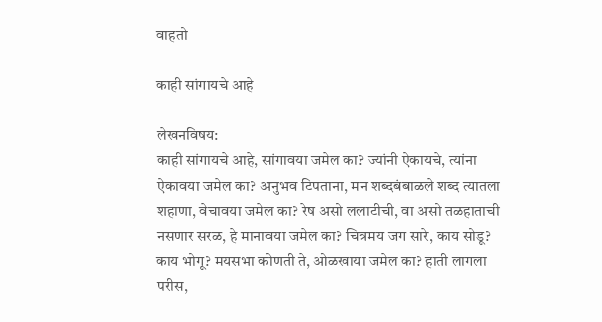वाहतो

काही सांगायचे आहे

लेखनविषय:
काही सांगायचे आहे, सांगावया जमेल का? ज्यांनी ऐकायचे, त्यांना ऐकावया जमेल का? अनुभव टिपताना, मन शब्दबंबाळले शब्द त्यातला शहाणा, वेचावया जमेल का? रेष असो ललाटीची, वा असो तळहाताची नसणार सरळ, हे मानावया जमेल का? चित्रमय जग सारे, काय सोडू? काय भोगू? मयसभा कोणती ते, ओळखाया जमेल का? हाती लागला परीस,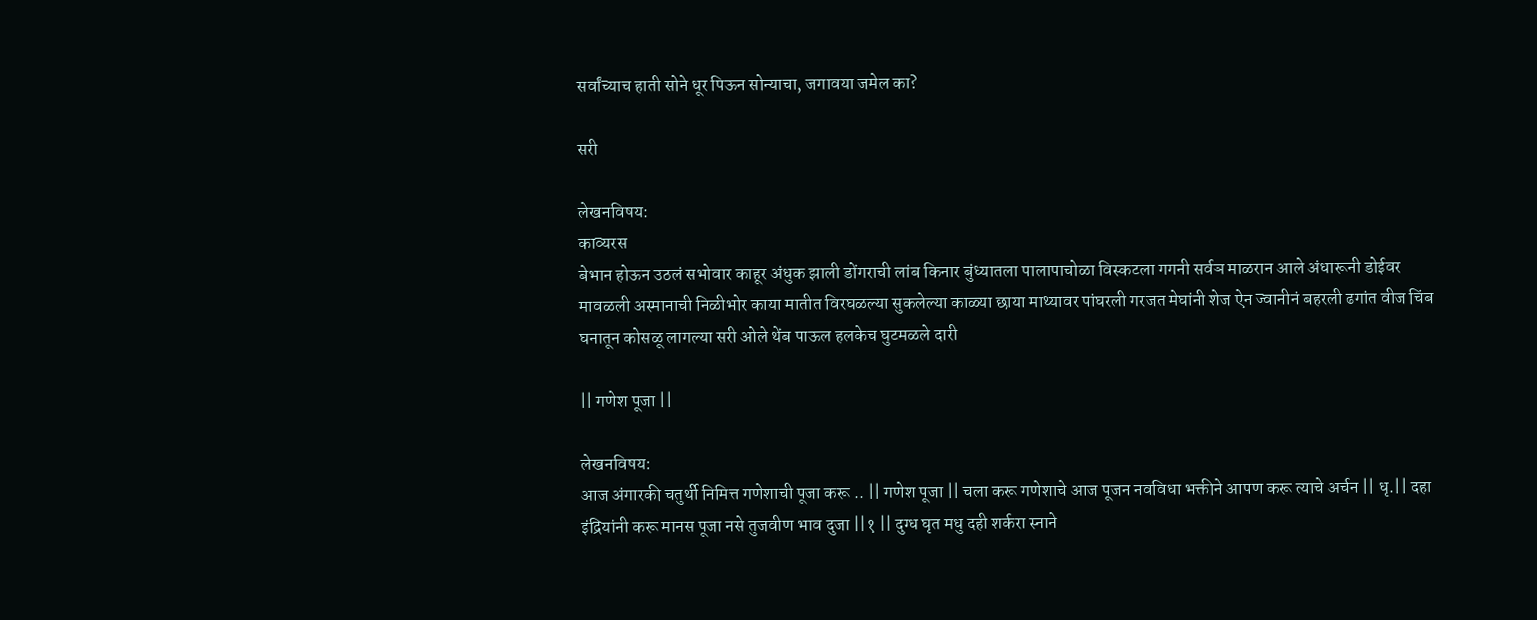सर्वांच्याच हाती सोने धूर पिऊन सोन्याचा, जगावया जमेल का?

सरी

लेखनविषय:
काव्यरस
बेभान होऊन उठलं सभोवार काहूर अंधुक झाली डोंगराची लांब किनार बुंध्यातला पालापाचोळा विस्कटला गगनी सर्वञ माळरान आले अंधारूनी डोईवर मावळली अस्मानाची निळीभोर काया मातीत विरघळल्या सुकलेल्या काळ्या छाया माथ्यावर पांघरली गरजत मेघांनी शेज ऐन ज्वानीनं बहरली ढगांत वीज चिंब घनातून कोसळू लागल्या सरी ओले थेंब पाऊल हलकेच घुटमळले दारी

|| गणेश पूजा ||

लेखनविषय:
आज अंगारकी चतुर्थी निमित्त गणेशाची पूजा करू .. || गणेश पूजा || चला करू गणेशाचे आज पूजन नवविधा भक्तीने आपण करू त्याचे अर्चन || धृ.|| दहा इंद्रियांनी करू मानस पूजा नसे तुजवीण भाव दुजा ||१ || दुग्ध घृत मधु दही शर्करा स्नाने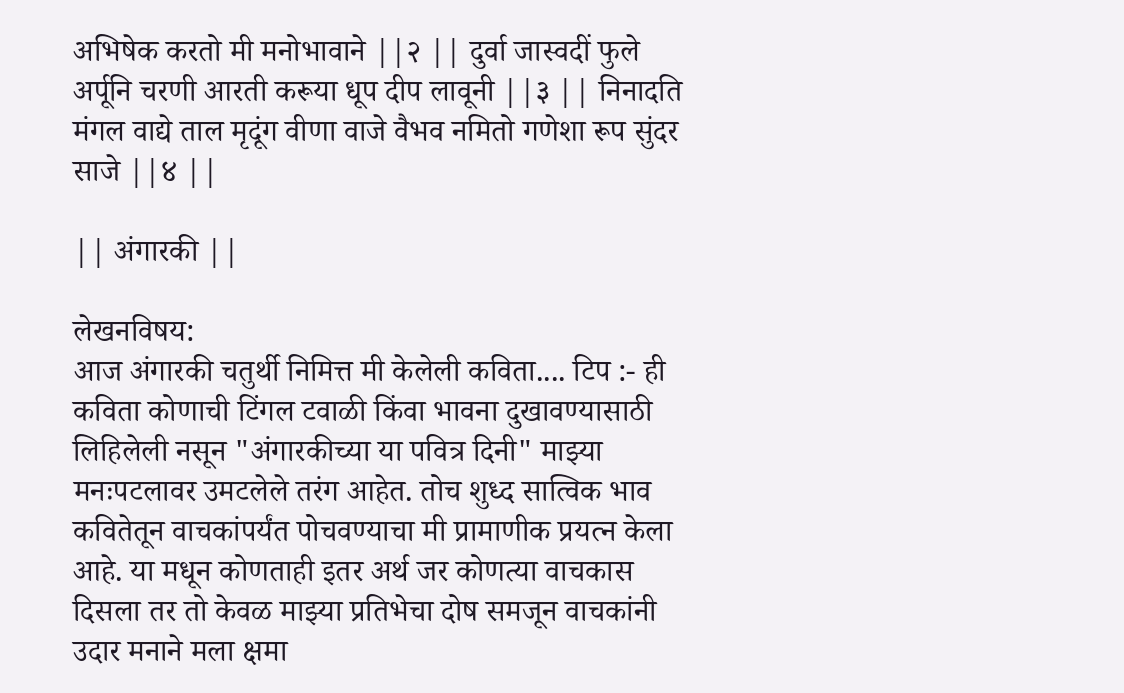अभिषेक करतो मी मनोभावाने ||२ || दुर्वा जास्वदीं फुले अर्पूनि चरणी आरती करूया धूप दीप लावूनी ||३ || निनादति मंगल वाद्ये ताल मृदूंग वीणा वाजे वैभव नमितो गणेशा रूप सुंदर साजे ||४ ||

|| अंगारकी ||

लेखनविषय:
आज अंगारकी चतुर्थी निमित्त मी केलेली कविता.... टिप :- ही कविता कोणाची टिंगल टवाळी किंवा भावना दुखावण्यासाठी लिहिलेली नसून "अंगारकीच्या या पवित्र दिनी" माझ्या मनःपटलावर उमटलेले तरंग आहेत. तोच शुध्द सात्विक भाव कवितेतून वाचकांपर्यंत पोचवण्याचा मी प्रामाणीक प्रयत्न केला आहे. या मधून कोणताही इतर अर्थ जर कोणत्या वाचकास दिसला तर तो केवळ माझ्या प्रतिभेचा दोष समजून वाचकांनी उदार मनाने मला क्षमा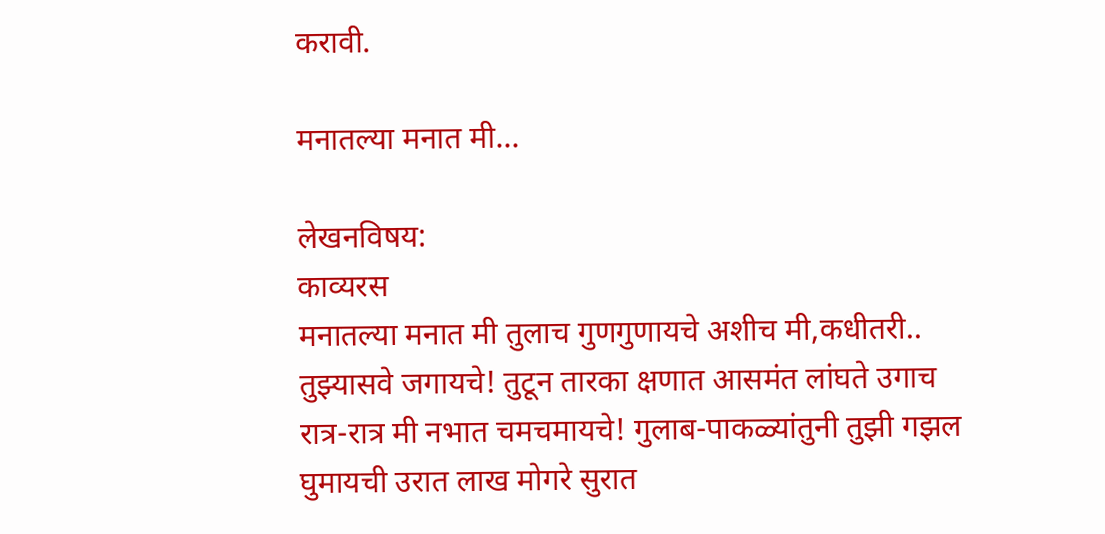करावी.

मनातल्या मनात मी...

लेखनविषय:
काव्यरस
मनातल्या मनात मी तुलाच गुणगुणायचे अशीच मी,कधीतरी.. तुझ्यासवे जगायचे! तुटून तारका क्षणात आसमंत लांघते उगाच रात्र-रात्र मी नभात चमचमायचे! गुलाब-पाकळ्यांतुनी तुझी गझल घुमायची उरात लाख मोगरे सुरात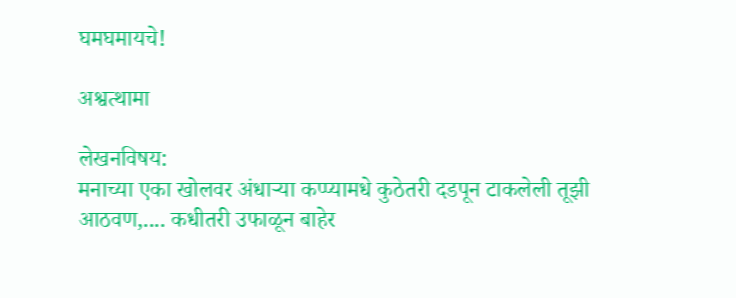घमघमायचे!

अश्वत्थामा

लेखनविषय:
मनाच्या एका खोलवर अंधार्‍या कप्प्यामधे कुठेतरी दडपून टाकलेली तूझी आठवण,.... कधीतरी उफाळून बाहेर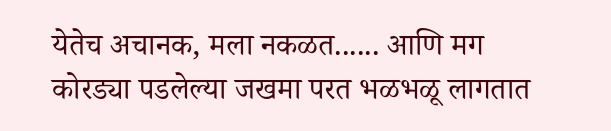येतेच अचानक, मला नकळत...... आणि मग कोरड्या पडलेल्या जखमा परत भळभळू लागतात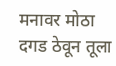मनावर मोठा दगड ठेवून तूला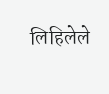लिहिलेले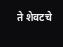ते शेवटचे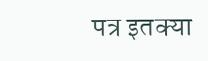पत्र इतक्या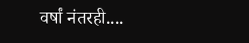वर्षां नंतरही....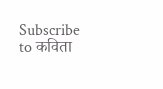Subscribe to कविता